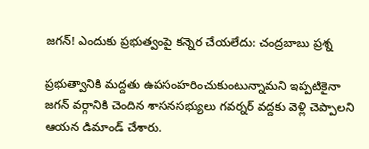జగన్! ఎందుకు ప్రభుత్వంపై కన్నెర చేయలేదు: చంద్రబాబు ప్రశ్న

ప్రభుత్వానికి మద్దతు ఉపసంహరించుకుంటున్నామని ఇప్పటికైనా జగన్ వర్గానికి చెందిన శాసనసభ్యులు గవర్నర్ వద్దకు వెళ్లి చెప్పాలని ఆయన డిమాండ్ చేశారు.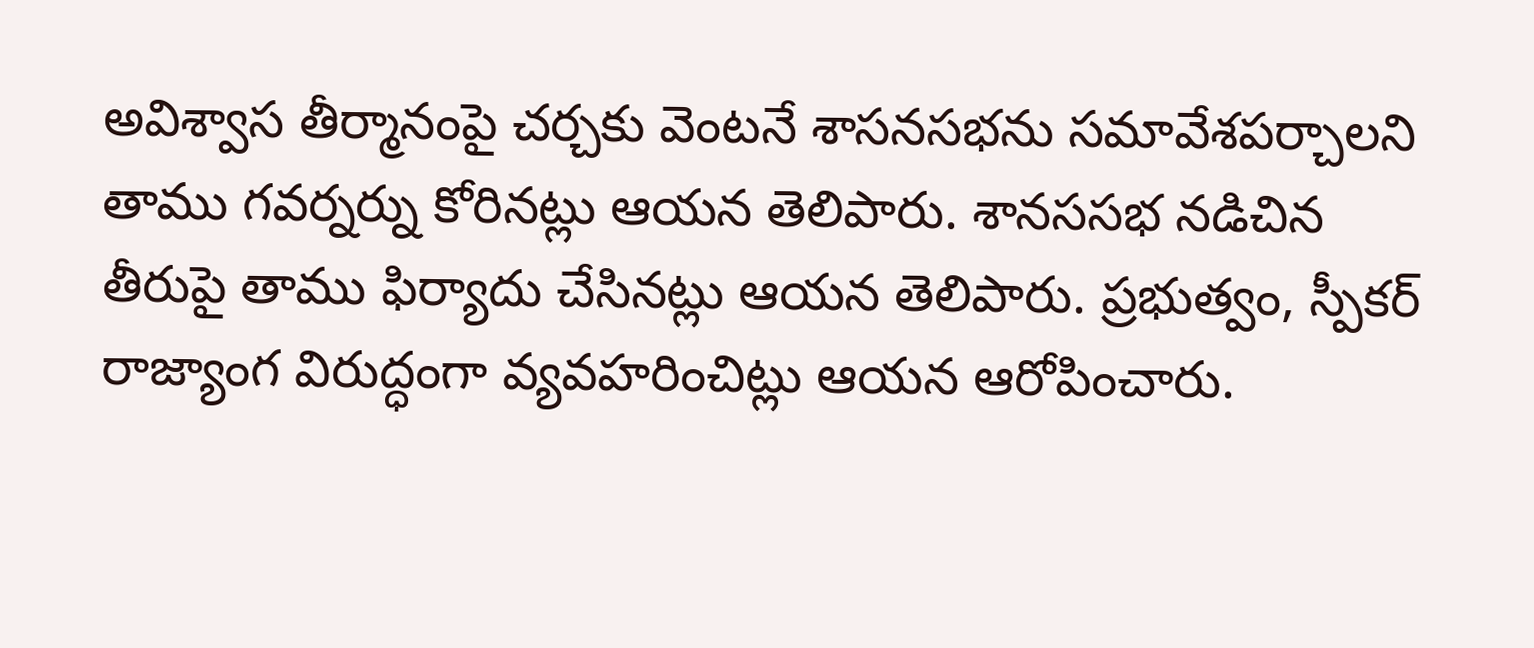అవిశ్వాస తీర్మానంపై చర్చకు వెంటనే శాసనసభను సమావేశపర్చాలని తాము గవర్నర్ను కోరినట్లు ఆయన తెలిపారు. శానససభ నడిచిన తీరుపై తాము ఫిర్యాదు చేసినట్లు ఆయన తెలిపారు. ప్రభుత్వం, స్పీకర్ రాజ్యాంగ విరుద్ధంగా వ్యవహరించిట్లు ఆయన ఆరోపించారు.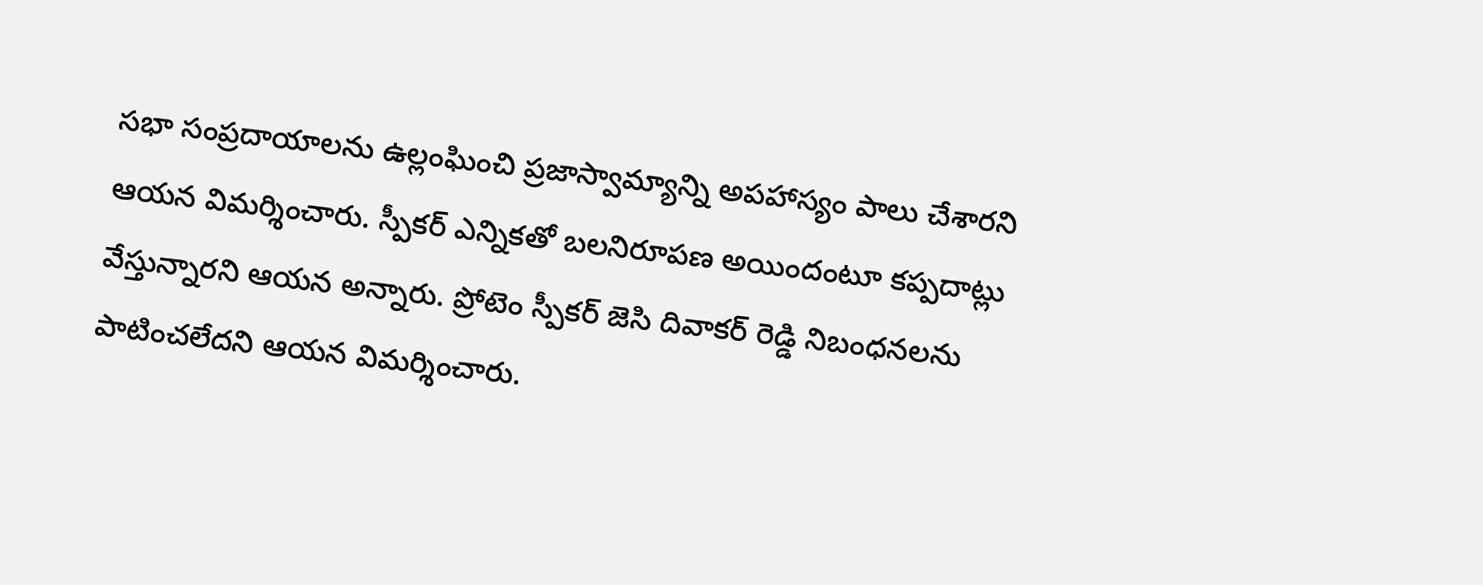సభా సంప్రదాయాలను ఉల్లంఘించి ప్రజాస్వామ్యాన్ని అపహాస్యం పాలు చేశారని ఆయన విమర్శించారు. స్పీకర్ ఎన్నికతో బలనిరూపణ అయిందంటూ కప్పదాట్లు వేస్తున్నారని ఆయన అన్నారు. ప్రోటెం స్పీకర్ జెసి దివాకర్ రెడ్డి నిబంధనలను పాటించలేదని ఆయన విమర్శించారు.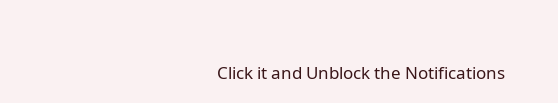Click it and Unblock the Notifications